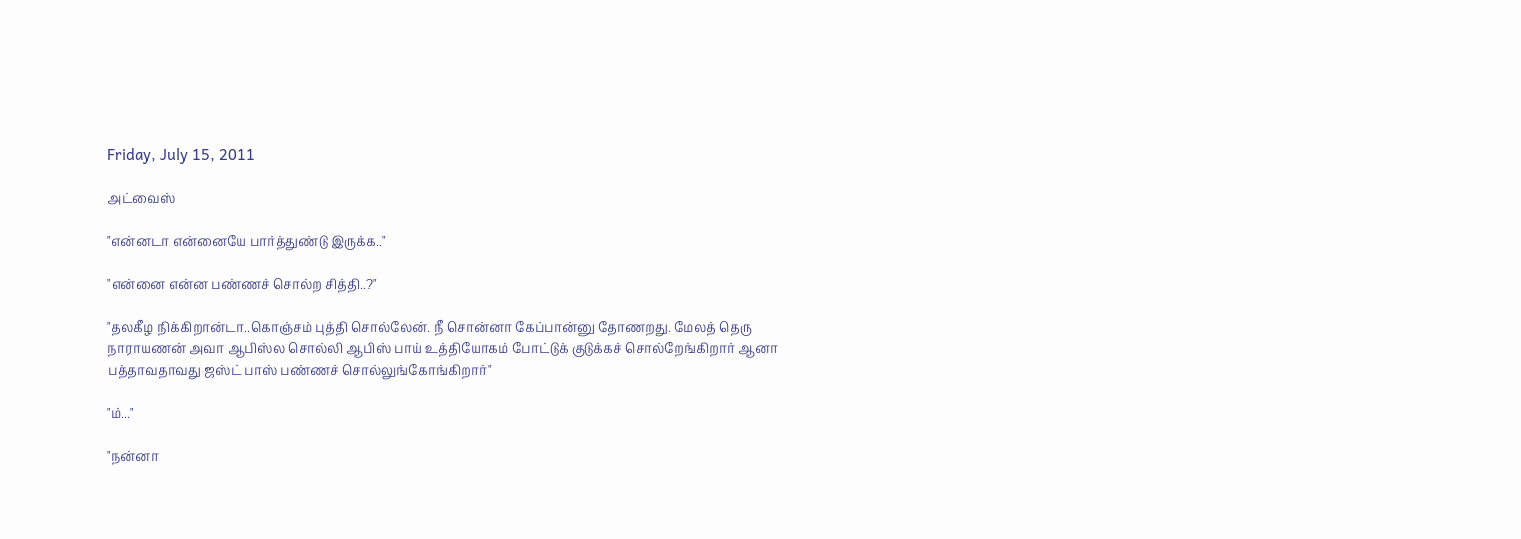Friday, July 15, 2011

அட்வைஸ்

"என்னடா என்னையே பார்த்துண்டு இருக்க.."

"என்னை என்ன பண்ணச் சொல்ற சித்தி..?"

"தலகீழ நிக்கிறான்டா..கொஞ்சம் புத்தி சொல்லேன். நீ சொன்னா கேப்பான்னு தோணறது. மேலத் தெரு நாராயணன் அவா ஆபிஸ்ல சொல்லி ஆபிஸ் பாய் உத்தியோகம் போட்டுக் குடுக்கச் சொல்றேங்கிறார் ஆனா பத்தாவதாவது ஜஸ்ட் பாஸ் பண்ணச் சொல்லுங்கோங்கிறார்"

"ம்..."

"நன்னா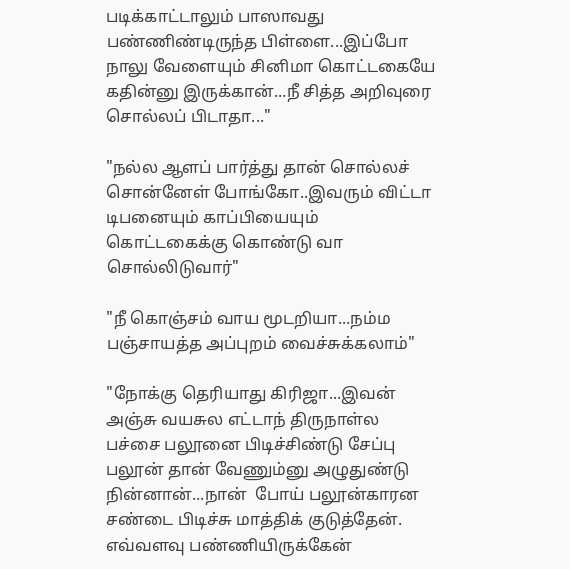படிக்காட்டாலும் பாஸாவது பண்ணிண்டிருந்த பிள்ளை...இப்போ நாலு வேளையும் சினிமா கொட்டகையே கதின்னு இருக்கான்...நீ சித்த அறிவுரை சொல்லப் பிடாதா..."

"நல்ல ஆளப் பார்த்து தான் சொல்லச் சொன்னேள் போங்கோ..இவரும் விட்டா டிபனையும் காப்பியையும் கொட்டகைக்கு கொண்டு வா சொல்லிடுவார்"

"நீ கொஞ்சம் வாய மூடறியா...நம்ம பஞ்சாயத்த அப்புறம் வைச்சுக்கலாம்"

"நோக்கு தெரியாது கிரிஜா...இவன் அஞ்சு வயசுல எட்டாந் திருநாள்ல பச்சை பலூனை பிடிச்சிண்டு சேப்பு பலூன் தான் வேணும்னு அழுதுண்டு நின்னான்...நான்  போய் பலூன்காரன சண்டை பிடிச்சு மாத்திக் குடுத்தேன். எவ்வளவு பண்ணியிருக்கேன்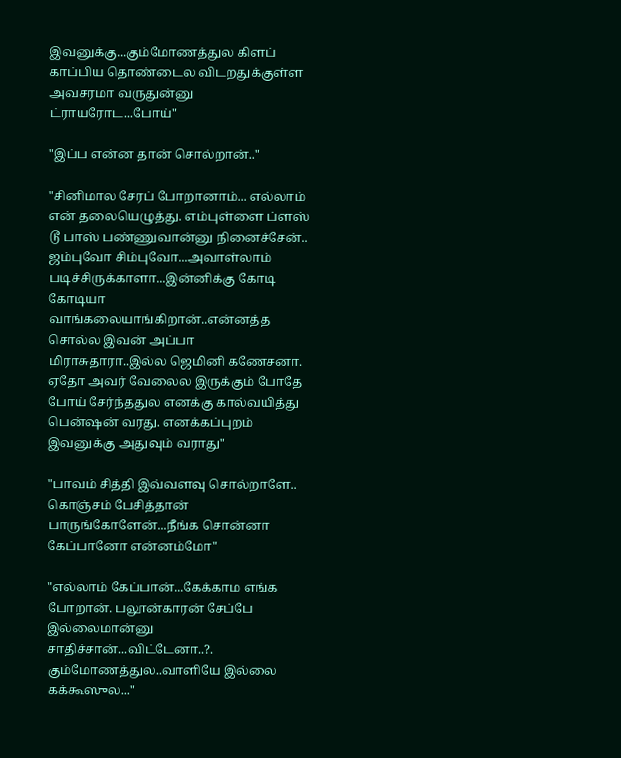இவனுக்கு...கும்மோணத்துல கிளப் காப்பிய தொண்டைல விடறதுக்குள்ள அவசரமா வருதுன்னு ட்ராயரோட...போய்"

"இப்ப என்ன தான் சொல்றான்.."

"சினிமால சேரப் போறானாம்... எல்லாம் என் தலையெழுத்து. எம்புள்ளை ப்ளஸ் டூ பாஸ் பண்ணுவான்னு நினைச்சேன்.. ஜம்புவோ சிம்புவோ...அவாள்லாம் படிச்சிருக்காளா...இன்னிக்கு கோடி கோடியா வாங்கலையாங்கிறான்..என்னத்த சொல்ல இவன் அப்பா மிராசுதாரா..இல்ல ஜெமினி கணேசனா. ஏதோ அவர் வேலைல இருக்கும் போதே போய் சேர்ந்ததுல எனக்கு கால்வயித்து பென்ஷன் வரது. எனக்கப்புறம் இவனுக்கு அதுவும் வராது"

"பாவம் சித்தி இவ்வளவு சொல்றாளே.. கொஞ்சம் பேசித்தான் பாருங்கோளேன்...நீங்க சொன்னா கேப்பானோ என்னம்மோ"

"எல்லாம் கேப்பான்...கேக்காம எங்க போறான். பலூன்காரன் சேப்பே இல்லைமான்னு சாதிச்சான்...விட்டேனா..?. கும்மோணத்துல..வாளியே இல்லை கக்கூஸுல..."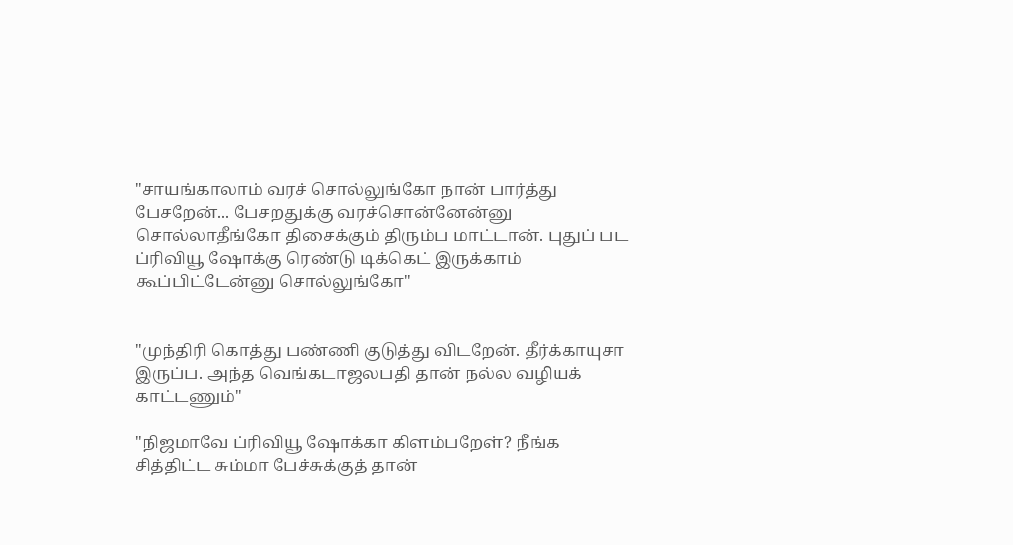"சாயங்காலாம் வரச் சொல்லுங்கோ நான் பார்த்து பேசறேன்... பேசறதுக்கு வரச்சொன்னேன்னு சொல்லாதீங்கோ திசைக்கும் திரும்ப மாட்டான். புதுப் பட ப்ரிவியூ ஷோக்கு ரெண்டு டிக்கெட் இருக்காம் கூப்பிட்டேன்னு சொல்லுங்கோ"


"முந்திரி கொத்து பண்ணி குடுத்து விடறேன். தீர்க்காயுசா இருப்ப. அந்த வெங்கடாஜலபதி தான் நல்ல வழியக் காட்டணும்"

"நிஜமாவே ப்ரிவியூ ஷோக்கா கிளம்பறேள்? நீங்க சித்திட்ட சும்மா பேச்சுக்குத் தான்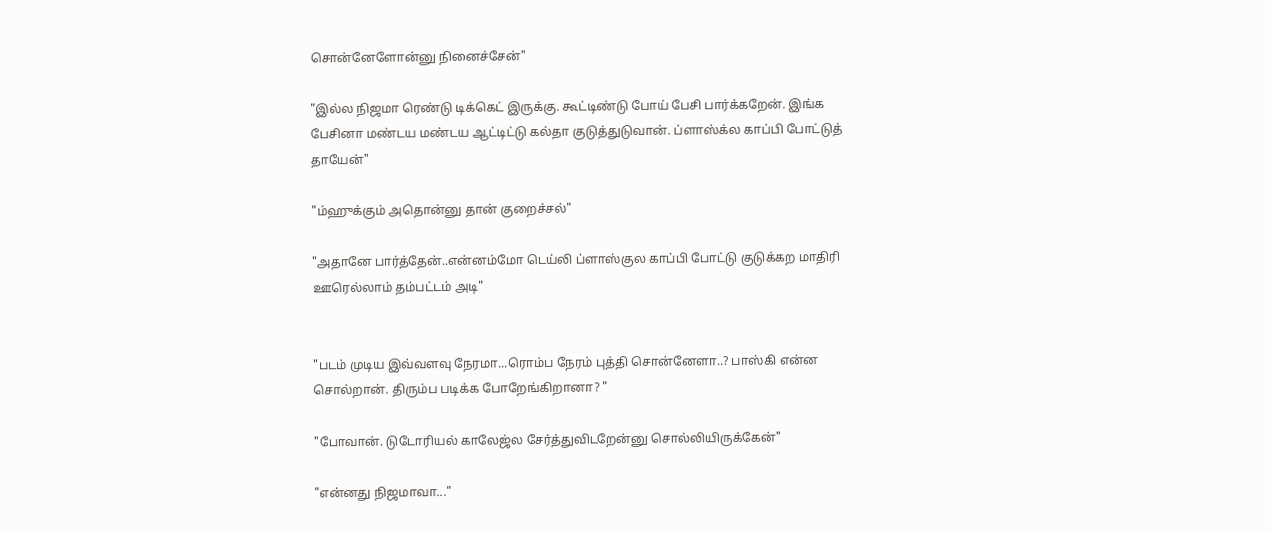சொன்னேளோன்னு நினைச்சேன்"

"இல்ல நிஜமா ரெண்டு டிக்கெட் இருக்கு. கூட்டிண்டு போய் பேசி பார்க்கறேன். இங்க பேசினா மண்டய மண்டய ஆட்டிட்டு கல்தா குடுத்துடுவான். ப்ளாஸ்க்ல காப்பி போட்டுத் தாயேன்"

"ம்ஹுக்கும் அதொன்னு தான் குறைச்சல்"

"அதானே பார்த்தேன்..என்னம்மோ டெய்லி ப்ளாஸ்குல காப்பி போட்டு குடுக்கற மாதிரி ஊரெல்லாம் தம்பட்டம் அடி"


"படம் முடிய இவ்வளவு நேரமா...ரொம்ப நேரம் புத்தி சொன்னேளா..? பாஸ்கி என்ன சொல்றான். திரும்ப படிக்க போறேங்கிறானா? "

"போவான். டுடோரியல் காலேஜ்ல சேர்த்துவிடறேன்னு சொல்லியிருக்கேன்"

"என்னது நிஜமாவா..."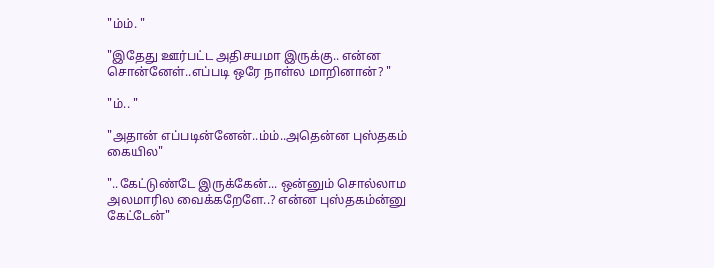"ம்ம். "

"இதேது ஊர்பட்ட அதிசயமா இருக்கு.. என்ன சொன்னேள்..எப்படி ஒரே நாள்ல மாறினான்? "

"ம்.. "

"அதான் எப்படின்னேன்..ம்ம்..அதென்ன புஸ்தகம் கையில"

"..கேட்டுண்டே இருக்கேன்... ஒன்னும் சொல்லாம அலமாரில வைக்கறேளே..? என்ன புஸ்தகம்ன்னு கேட்டேன்"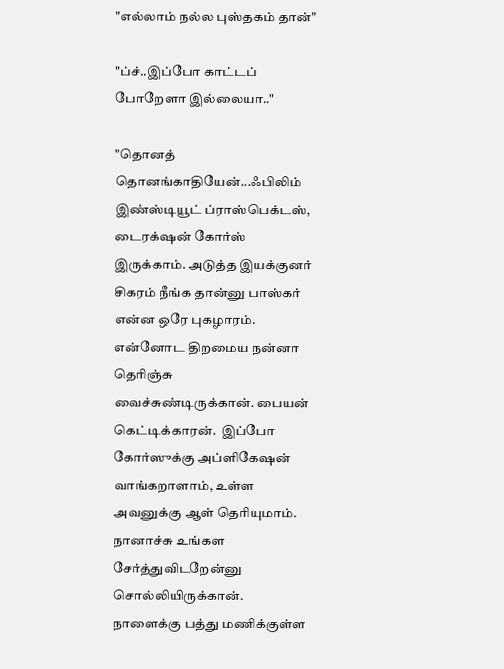"எல்லாம் நல்ல புஸ்தகம் தான்"

"ப்ச்..இப்போ காட்டப் போறேளா இல்லையா.."

"தொனத் தொனங்காதியேன்...ஃபிலிம் இண்ஸ்டியூட் ப்ராஸ்பெக்டஸ், டைரக்‌ஷன் கோர்ஸ் இருக்காம். அடுத்த இயக்குனர் சிகரம் நீங்க தான்னு பாஸ்கர் என்ன ஒரே புகழாரம். என்னோட திறமைய நன்னா தெரிஞ்சு வைச்சுண்டிருக்கான். பையன் கெட்டிக்காரன்.  இப்போ கோர்ஸுக்கு அப்ளிகேஷன் வாங்கறாளாம், உள்ள அவனுக்கு ஆள் தெரியுமாம். நானாச்சு உங்கள சேர்த்துவிடறேன்னு சொல்லியிருக்கான். நாளைக்கு பத்து மணிக்குள்ள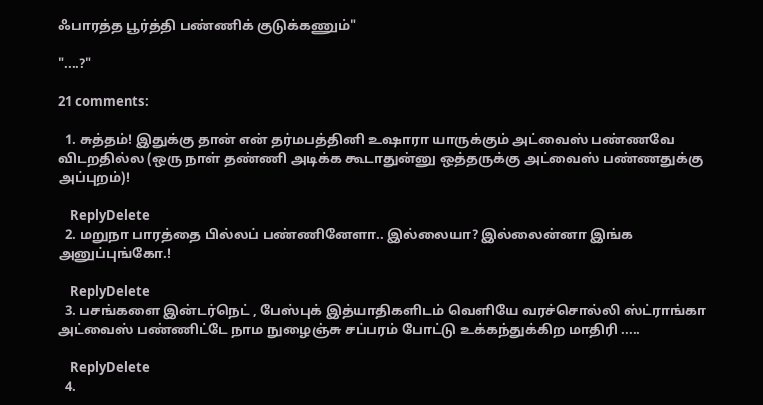ஃபாரத்த பூர்த்தி பண்ணிக் குடுக்கணும்"

"....?"

21 comments:

  1. சுத்தம்! இதுக்கு தான் என் தர்மபத்தினி உஷாரா யாருக்கும் அட்வைஸ் பண்ணவே விடறதில்ல (ஒரு நாள் தண்ணி அடிக்க கூடாதுன்னு ஒத்தருக்கு அட்வைஸ் பண்ணதுக்கு அப்புறம்)!

    ReplyDelete
  2. மறுநா பாரத்தை பில்லப் பண்ணினேளா.. இல்லையா? இல்லைன்னா இங்க அனுப்புங்கோ.!

    ReplyDelete
  3. பசங்களை இன்டர்நெட் , பேஸ்புக் இத்யாதிகளிடம் வெளியே வரச்சொல்லி ஸ்ட்ராங்கா அட்வைஸ் பண்ணிட்டே நாம நுழைஞ்சு சப்பரம் போட்டு உக்கந்துக்கிற மாதிரி .....

    ReplyDelete
  4.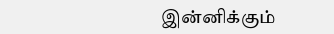இன்னிக்கும்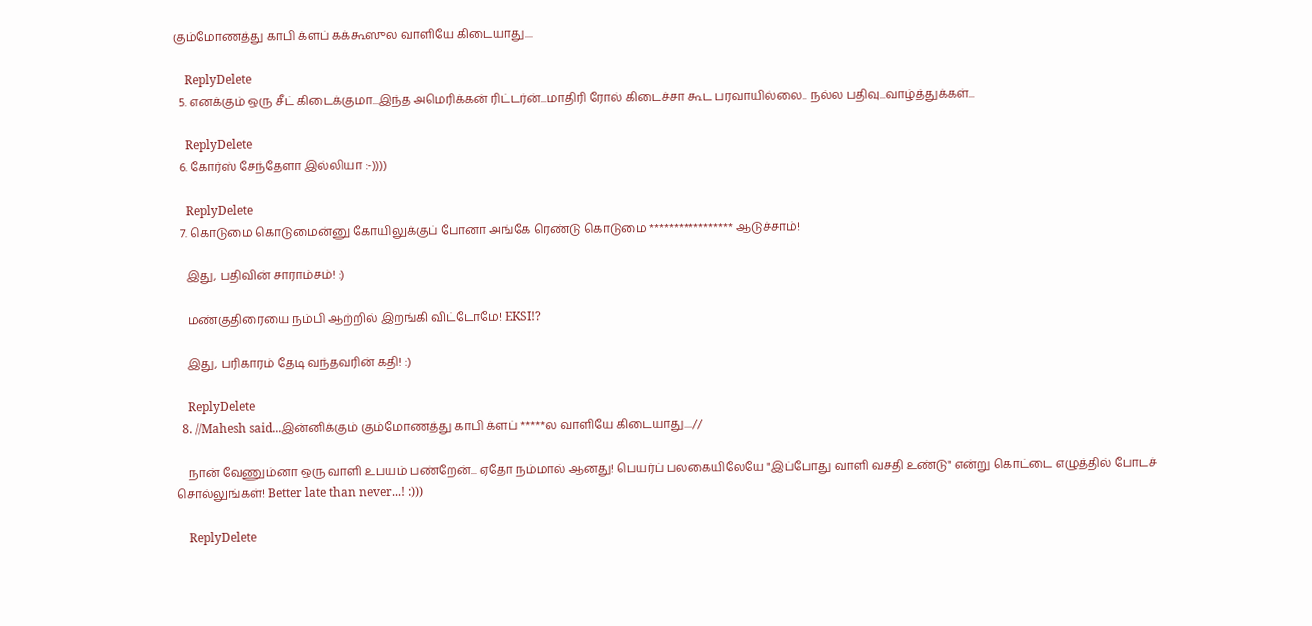கும்மோணத்து காபி க்ளப் கக்கூஸுல வாளியே கிடையாது....

    ReplyDelete
  5. எனக்கும் ஒரு சீட் கிடைக்குமா...இந்த அமெரிக்கன் ரிட்டர்ன்...மாதிரி ரோல் கிடைச்சா கூட பரவாயில்லை.. நல்ல பதிவு...வாழ்த்துக்கள்...

    ReplyDelete
  6. கோர்ஸ் சேந்தேளா இல்லியா :-))))

    ReplyDelete
  7. கொடுமை கொடுமைன்னு கோயிலுக்குப் போனா அங்கே ரெண்டு கொடுமை ***************** ஆடுச்சாம்!

    இது, பதிவின் சாராம்சம்! :)

    மண்குதிரையை நம்பி ஆற்றில் இறங்கி விட்டோமே! EKSI!?

    இது, பரிகாரம் தேடி வந்தவரின் கதி! :)

    ReplyDelete
  8. //Mahesh said...இன்னிக்கும் கும்மோணத்து காபி க்ளப் *****ல வாளியே கிடையாது....//

    நான் வேணும்னா ஒரு வாளி உபயம் பண்றேன்... ஏதோ நம்மால் ஆனது! பெயர்ப் பலகையிலேயே "இப்போது வாளி வசதி உண்டு" என்று கொட்டை எழுத்தில் போடச் சொல்லுங்கள்! Better late than never...! :)))

    ReplyDelete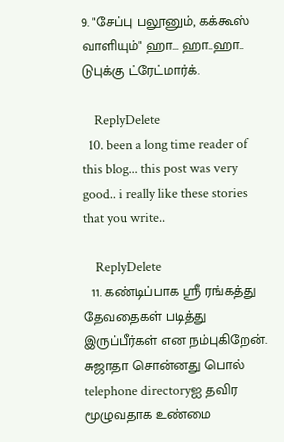9. "சேப்பு பலூனும், கக்கூஸ் வாளியும்" ஹா... ஹா..ஹா.. டுபுக்கு ட்ரேட்மார்க்.

    ReplyDelete
  10. been a long time reader of this blog... this post was very good.. i really like these stories that you write..

    ReplyDelete
  11. கண்டிப்பாக ஸ்ரீ ரங்கத்து தேவதைகள் படித்து இருப்பீர்கள் என நம்புகிறேன். சுஜாதா சொன்னது பொல் telephone directoryஐ தவிர மூழுவதாக உண்மை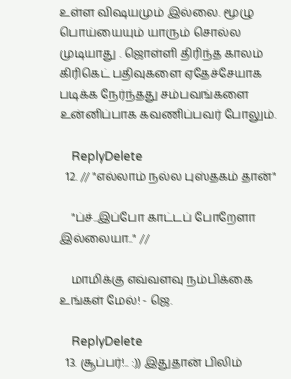உள்ள விஷயமும் இல்லை. மூழு பொய்யையும் யாரும் சொல்ல முடியாது . ஜொள்ளி திரிந்த காலம் கிரிகெட் பதிவுகளை ஏதேச்சேயாக படிக்க நேர்ந்தது சம்பவங்களை உன்னிப்பாக கவணிப்பவர் போலும்.

    ReplyDelete
  12. // "எல்லாம் நல்ல புஸ்தகம் தான்"

    "ப்ச்..இப்போ காட்டப் போறேளா இல்லையா.." //

    மாமிக்கு எவ்வளவு நம்பிக்கை உங்கள் மேல்! - ஜெ.

    ReplyDelete
  13. சூப்பர்!.. :)) இதுதான் பிலிம்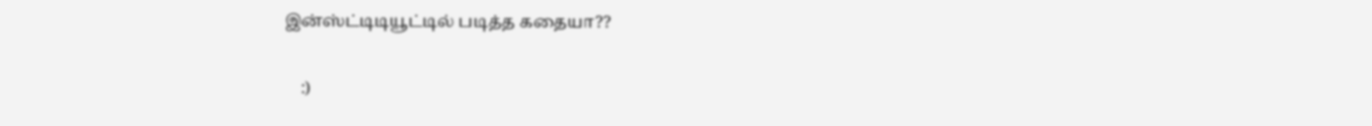இன்ஸ்ட்டிடியூட்டில் படித்த கதையா??

    :)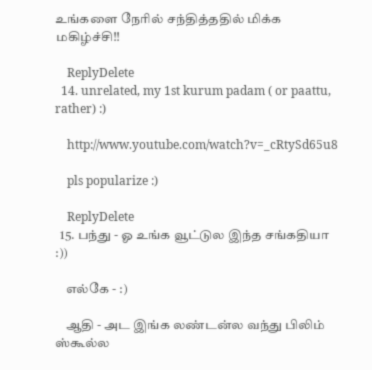உங்களை நேரில் சந்தித்ததில் மிக்க மகிழ்ச்சி!!

    ReplyDelete
  14. unrelated, my 1st kurum padam ( or paattu, rather) :)

    http://www.youtube.com/watch?v=_cRtySd65u8

    pls popularize :)

    ReplyDelete
  15. பந்து - ஓ உங்க வூட்டுல இந்த சங்கதியா :))

    எல்கே - :)

    ஆதி - அட இங்க லண்டன்ல வந்து பிலிம் ஸ்கூல்ல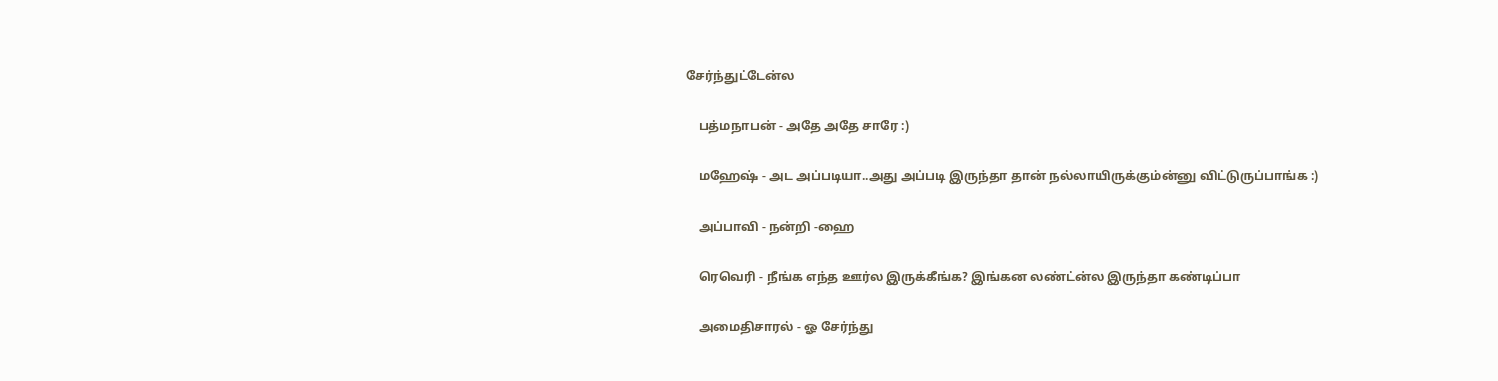சேர்ந்துட்டேன்ல

    பத்மநாபன் - அதே அதே சாரே :)

    மஹேஷ் - அட அப்படியா..அது அப்படி இருந்தா தான் நல்லாயிருக்கும்ன்னு விட்டுருப்பாங்க :)

    அப்பாவி - நன்றி -ஹை

    ரெவெரி - நீங்க எந்த ஊர்ல இருக்கீங்க? இங்கன லண்ட்ன்ல இருந்தா கண்டிப்பா

    அமைதிசாரல் - ஓ சேர்ந்து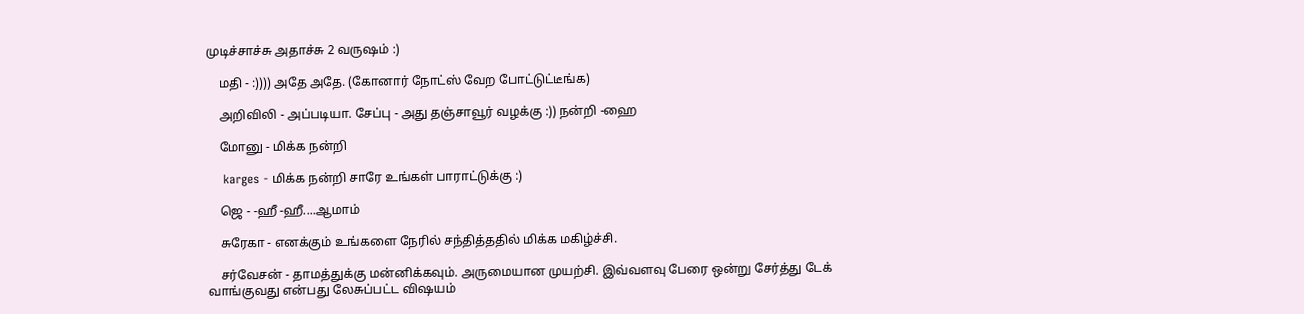முடிச்சாச்சு அதாச்சு 2 வருஷம் :)

    மதி - :)))) அதே அதே. (கோனார் நோட்ஸ் வேற போட்டுட்டீங்க)

    அறிவிலி - அப்படியா. சேப்பு - அது தஞ்சாவூர் வழக்கு :)) நன்றி -ஹை

    மோனு - மிக்க நன்றி

    karges - மிக்க நன்றி சாரே உங்கள் பாராட்டுக்கு :)

    ஜெ - -ஹீ -ஹீ....ஆமாம்

    சுரேகா - எனக்கும் உங்களை நேரில் சந்தித்ததில் மிக்க மகிழ்ச்சி.

    சர்வேசன் - தாமத்துக்கு மன்னிக்கவும். அருமையான முயற்சி. இவ்வளவு பேரை ஒன்று சேர்த்து டேக் வாங்குவது என்பது லேசுப்பட்ட விஷயம்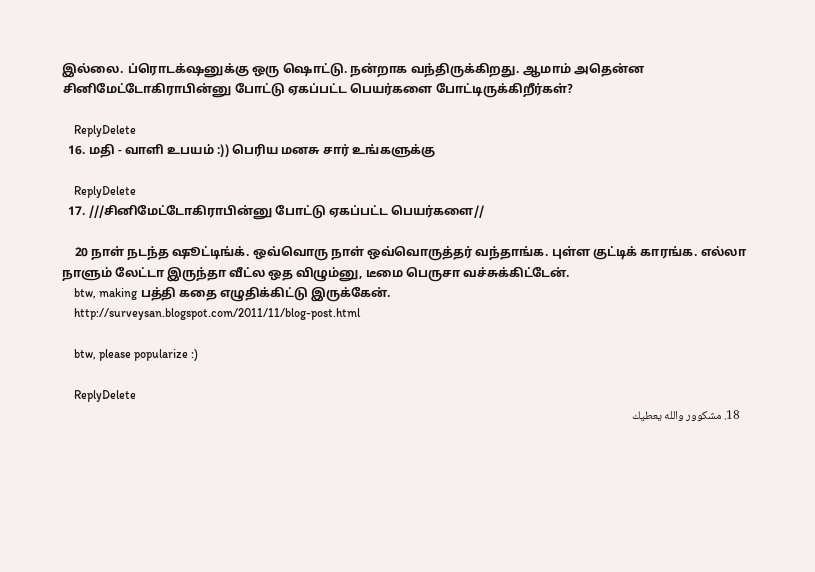இல்லை. ப்ரொடக்‌ஷனுக்கு ஒரு ஷொட்டு. நன்றாக வந்திருக்கிறது. ஆமாம் அதென்ன சினிமேட்டோகிராபின்னு போட்டு ஏகப்பட்ட பெயர்களை போட்டிருக்கிறீர்கள்?

    ReplyDelete
  16. மதி - வாளி உபயம் :)) பெரிய மனசு சார் உங்களுக்கு

    ReplyDelete
  17. ///சினிமேட்டோகிராபின்னு போட்டு ஏகப்பட்ட பெயர்களை//

    20 நாள் நடந்த ஷூட்டிங்க். ஒவ்வொரு நாள் ஒவ்வொருத்தர் வந்தாங்க. புள்ள குட்டிக் காரங்க. எல்லா நாளும் லேட்டா இருந்தா வீட்ல ஒத விழும்னு, டீமை பெருசா வச்சுக்கிட்டேன்.
    btw, making பத்தி கதை எழுதிக்கிட்டு இருக்கேன்.
    http://surveysan.blogspot.com/2011/11/blog-post.html

    btw, please popularize :)

    ReplyDelete
  18. مشكوور والله يعطيك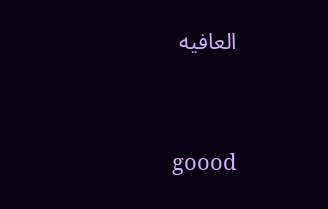العافيه




    goood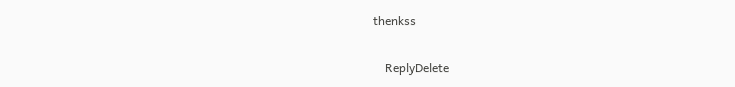thenkss

    ReplyDelete